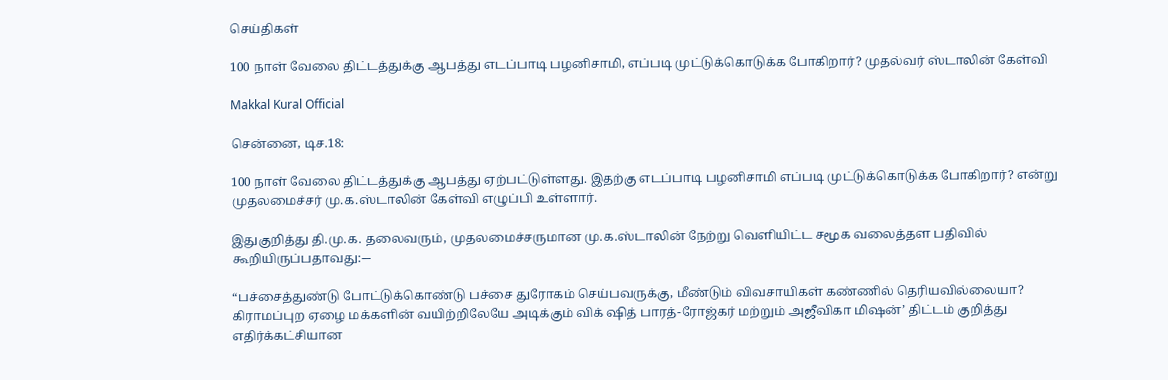செய்திகள்

100 நாள் வேலை திட்டத்துக்கு ஆபத்து எடப்பாடி பழனிசாமி, எப்படி முட்டுக்கொடுக்க போகிறார்? முதல்வர் ஸ்டாலின் கேள்வி

Makkal Kural Official

சென்னை, டிச.18:

100 நாள் வேலை திட்டத்துக்கு ஆபத்து ஏற்பட்டுள்ளது. இதற்கு எடப்பாடி பழனிசாமி எப்படி முட்டுக்கொடுக்க போகிறார்? என்று முதலமைச்சர் மு.க.ஸ்டாலின் கேள்வி எழுப்பி உள்ளார்.

இதுகுறித்து தி.மு.க. தலைவரும், முதலமைச்சருமான மு.க.ஸ்டாலின் நேற்று வெளியிட்ட சமூக வலைத்தள பதிவில் கூறியிருப்பதாவது:-–

“பச்சைத்துண்டு போட்டுக்கொண்டு பச்சை துரோகம் செய்பவருக்கு, மீண்டும் விவசாயிகள் கண்ணில் தெரியவில்லையா? கிராமப்புற ஏழை மக்களின் வயிற்றிலேயே அடிக்கும் விக் ஷித் பாரத்-ரோஜ்கர் மற்றும் அஜீவிகா மிஷன்’ திட்டம் குறித்து எதிர்க்கட்சியான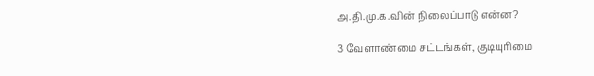அ.தி.மு.க.வின் நிலைப்பாடு என்ன?

3 வேளாண்மை சட்டங்கள், குடியுரிமை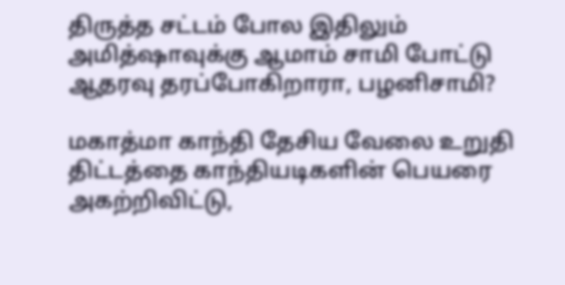திருத்த சட்டம் போல இதிலும் அமித்ஷாவுக்கு ஆமாம் சாமி போட்டு ஆதரவு தரப்போகிறாரா, பழனிசாமி?

மகாத்மா காந்தி தேசிய வேலை உறுதி திட்டத்தை காந்தியடிகளின் பெயரை அகற்றிவிட்டு,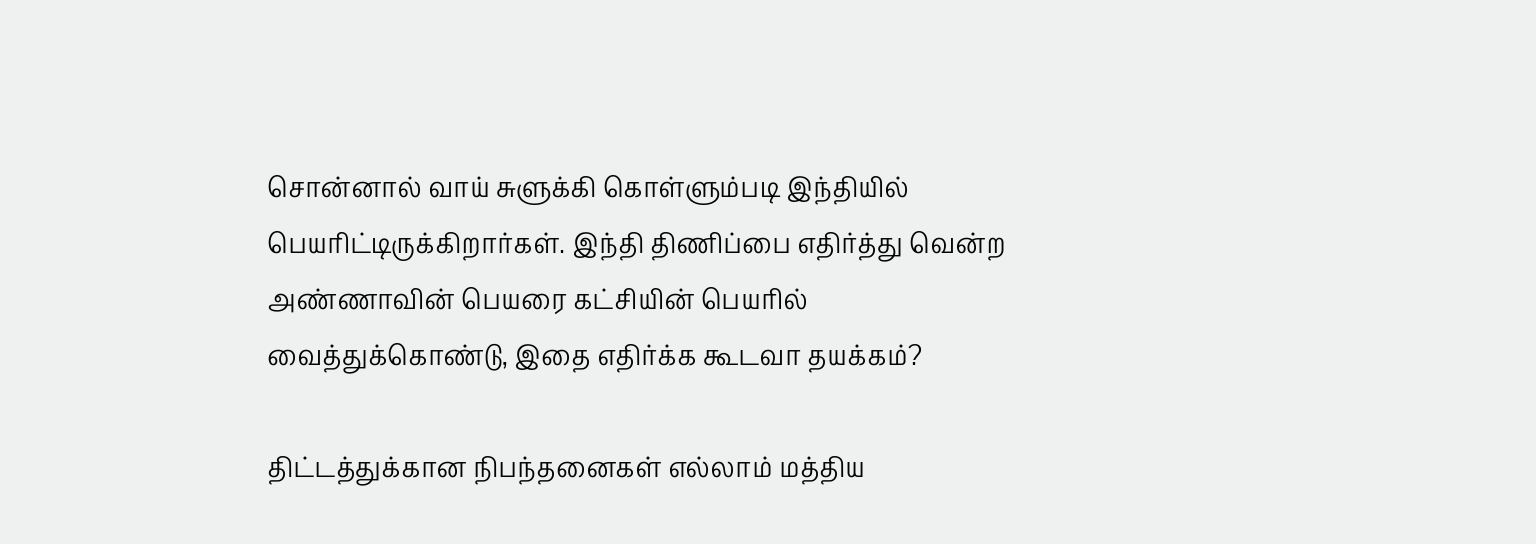சொன்னால் வாய் சுளுக்கி கொள்ளும்படி இந்தியில் பெயரிட்டிருக்கிறார்கள். இந்தி திணிப்பை எதிர்த்து வென்ற அண்ணாவின் பெயரை கட்சியின் பெயரில் வைத்துக்கொண்டு, இதை எதிர்க்க கூடவா தயக்கம்?

திட்டத்துக்கான நிபந்தனைகள் எல்லாம் மத்திய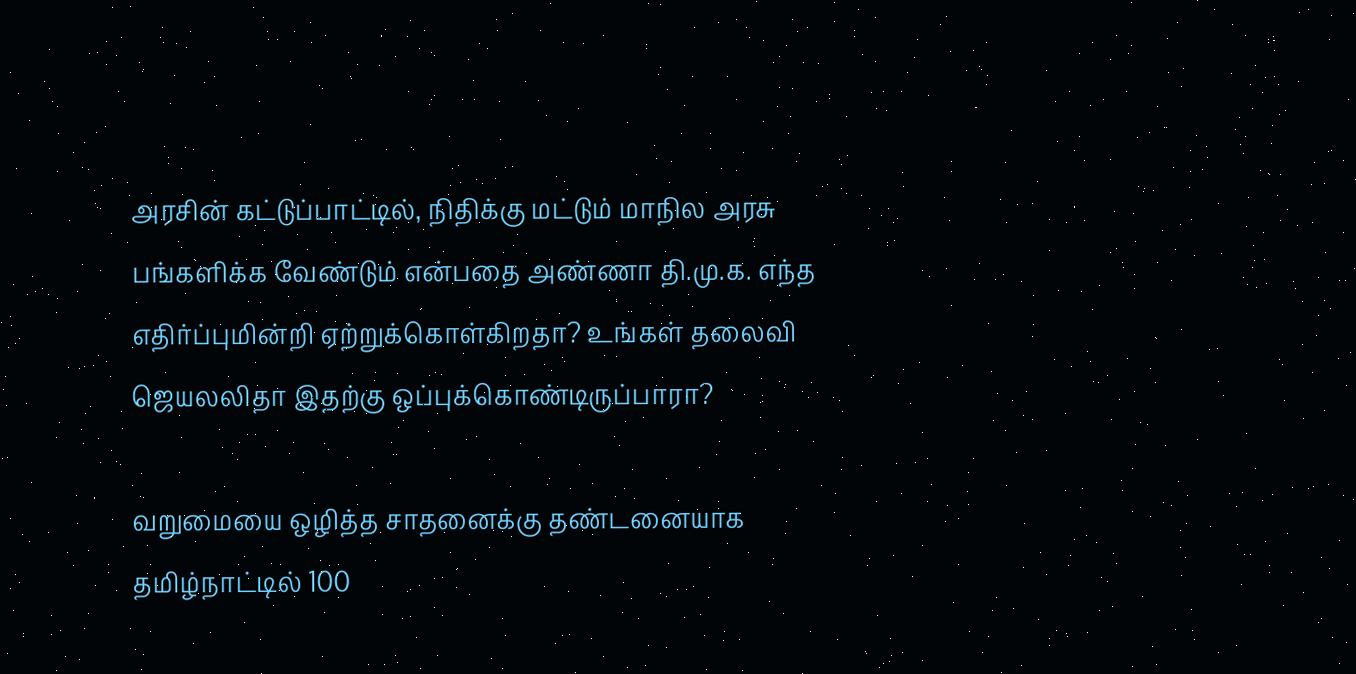அரசின் கட்டுப்பாட்டில், நிதிக்கு மட்டும் மாநில அரசு பங்களிக்க வேண்டும் என்பதை அண்ணா தி.மு.க. எந்த எதிர்ப்புமின்றி ஏற்றுக்கொள்கிறதா? உங்கள் தலைவி ஜெயலலிதா இதற்கு ஒப்புக்கொண்டிருப்பாரா?

வறுமையை ஒழித்த சாதனைக்கு தண்டனையாக தமிழ்நாட்டில் 100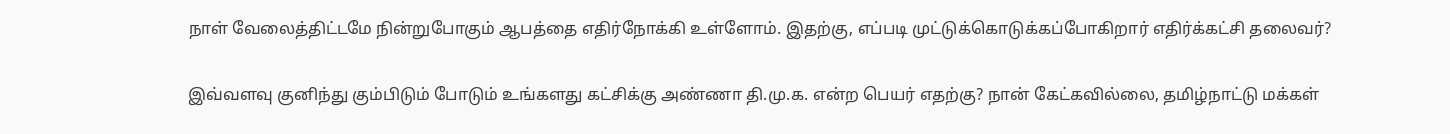நாள் வேலைத்திட்டமே நின்றுபோகும் ஆபத்தை எதிர்நோக்கி உள்ளோம். இதற்கு, எப்படி முட்டுக்கொடுக்கப்போகிறார் எதிர்க்கட்சி தலைவர்?

இவ்வளவு குனிந்து கும்பிடும் போடும் உங்களது கட்சிக்கு அண்ணா தி.மு.க. என்ற பெயர் எதற்கு? நான் கேட்கவில்லை, தமிழ்நாட்டு மக்கள்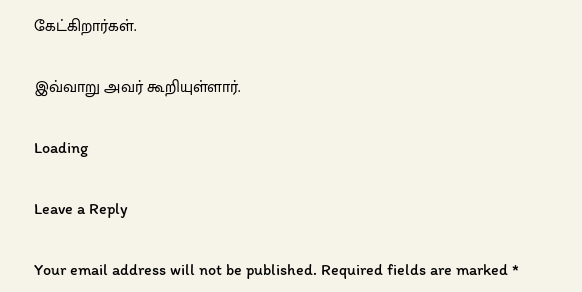கேட்கிறார்கள்.

இவ்வாறு அவர் கூறியுள்ளார்.

Loading

Leave a Reply

Your email address will not be published. Required fields are marked *